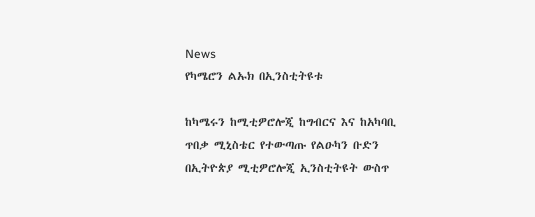News
የካሜሮን ልኡክ በኢንስቲትዩቱ

ከካሜሩን ከሚቲዎሮሎጂ ከግብርና እና ከአካባቢ ጥበቃ ሚኒስቴር የተውጣጡ የልዑካን ቡድን በኢትዮጵያ ሚቲዎሮሎጂ ኢንስቲትዩት ውስጥ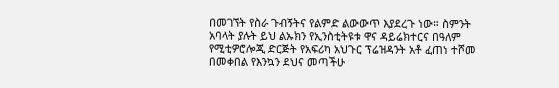በመገኘት የስራ ጉብኝትና የልምድ ልውውጥ እያደረጉ ነው። ስምንት አባላት ያሉት ይህ ልኡክን የኢንስቲትዩቱ ዋና ዳይሬክተርና በዓለም የሚቲዎሮሎጂ ድርጅት የአፍሪካ አህጉር ፕሬዝዳንት አቶ ፈጠነ ተሾመ በመቀበል የእንኳን ደህና መጣችሁ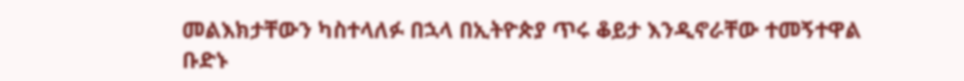መልእክታቸውን ካስተላለፉ በኋላ በኢትዮጵያ ጥሩ ቆይታ እንዲኖራቸው ተመኝተዋል ቡድኑ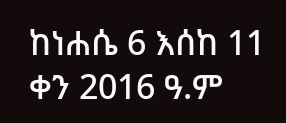ከነሐሴ 6 እሰከ 11 ቀን 2016 ዓ.ም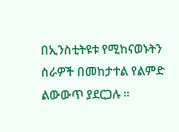በኢንስቲትዩቱ የሚከናወኑትን ስራዎች በመከታተል የልምድ ልውውጥ ያደርጋሉ ።